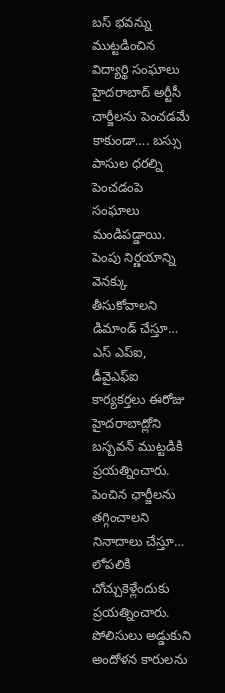బస్ భవన్ను ముట్టడించిన విద్యార్థి సంఘాలు
హైదరాబాద్ అర్టీసీ చార్జీలను పెంచడమే కాకుండా…. బస్సు పాసుల ధరల్ని పెంచడంపె సంఘాలు మండిపడ్డాయి. పెంపు నిర్ణయాన్ని వెనక్కు తీసుకోవాలని డిమాండ్ చేస్తూ… ఎస్ ఎప్ఐ, డీవైఎఫ్ఐ కార్యకర్తలు ఈరోజు హైదరాబాద్లోని బస్బవన్ ముట్టడికి ప్రయత్నించారు. పెంచిన ఛార్జీలను తగ్గించాలని నినాదాలు చేస్తూ… లోపలికి చోచ్చుకెళ్లేందుకు ప్రయత్నించారు. పోలిసులు అడ్డుకుని అందోళన కారులను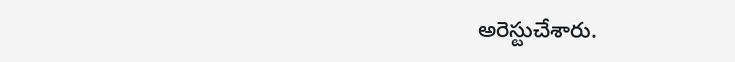అరెస్టుచేశారు.